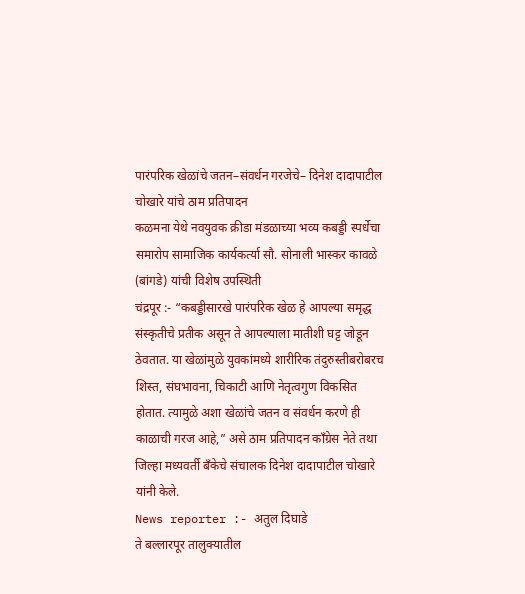पारंपरिक खेळांचे जतन–संवर्धन गरजेचे– दिनेश दादापाटील चोखारे यांचे ठाम प्रतिपादन
कळमना येथे नवयुवक क्रीडा मंडळाच्या भव्य कबड्डी स्पर्धेचा समारोप सामाजिक कार्यकर्त्या सौ. सोनाली भास्कर कावळे (बांगडे) यांची विशेष उपस्थिती
चंद्रपूर :- “कबड्डीसारखे पारंपरिक खेळ हे आपल्या समृद्ध संस्कृतीचे प्रतीक असून ते आपल्याला मातीशी घट्ट जोडून ठेवतात. या खेळांमुळे युवकांमध्ये शारीरिक तंदुरुस्तीबरोबरच शिस्त, संघभावना, चिकाटी आणि नेतृत्वगुण विकसित होतात. त्यामुळे अशा खेळांचे जतन व संवर्धन करणे ही काळाची गरज आहे,” असे ठाम प्रतिपादन काँग्रेस नेते तथा जिल्हा मध्यवर्ती बँकेचे संचालक दिनेश दादापाटील चोखारे यांनी केले.
News reporter :- अतुल दिघाडे
ते बल्लारपूर तालुक्यातील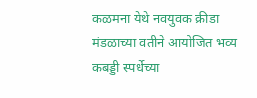कळमना येथे नवयुवक क्रीडा मंडळाच्या वतीने आयोजित भव्य कबड्डी स्पर्धेच्या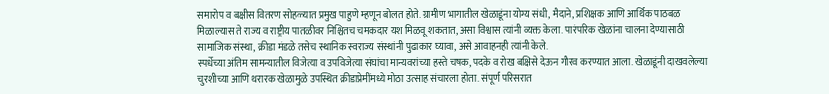समारोप व बक्षीस वितरण सोहळ्यात प्रमुख पाहुणे म्हणून बोलत होते. ग्रामीण भागातील खेळाडूंना योग्य संधी, मैदाने, प्रशिक्षक आणि आर्थिक पाठबळ मिळाल्यास ते राज्य व राष्ट्रीय पातळीवर निश्चितच चमकदार यश मिळवू शकतात, असा विश्वास त्यांनी व्यक्त केला. पारंपरिक खेळांना चालना देण्यासाठी सामाजिक संस्था, क्रीडा मंडळे तसेच स्थानिक स्वराज्य संस्थांनी पुढाकार घ्यावा, असे आवाहनही त्यांनी केले.
स्पर्धेच्या अंतिम सामन्यातील विजेत्या व उपविजेत्या संघांचा मान्यवरांच्या हस्ते चषक, पदके व रोख बक्षिसे देऊन गौरव करण्यात आला. खेळाडूंनी दाखवलेल्या चुरशीच्या आणि थरारक खेळामुळे उपस्थित क्रीडाप्रेमींमध्ये मोठा उत्साह संचारला होता. संपूर्ण परिसरात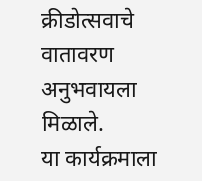क्रीडोत्सवाचे वातावरण अनुभवायला मिळाले.
या कार्यक्रमाला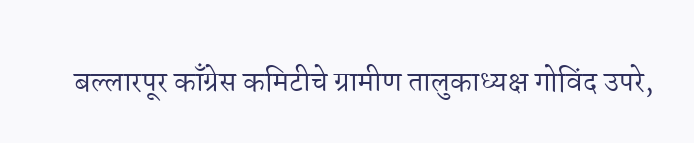बल्लारपूर काँग्रेस कमिटीचे ग्रामीण तालुकाध्यक्ष गोविंद उपरे,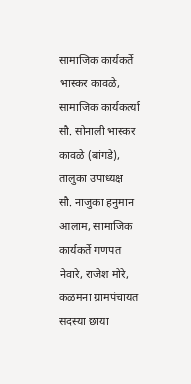सामाजिक कार्यकर्ते भास्कर कावळे, सामाजिक कार्यकर्त्या सौ. सोनाली भास्कर कावळे (बांगडे), तालुका उपाध्यक्ष सौ. नाजुका हनुमान आलाम, सामाजिक कार्यकर्ते गणपत नेवारे, राजेश मोरे, कळमना ग्रामपंचायत सदस्या छाया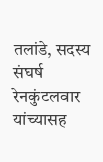तलांडे, सदस्य संघर्ष रेनकुंटलवार यांच्यासह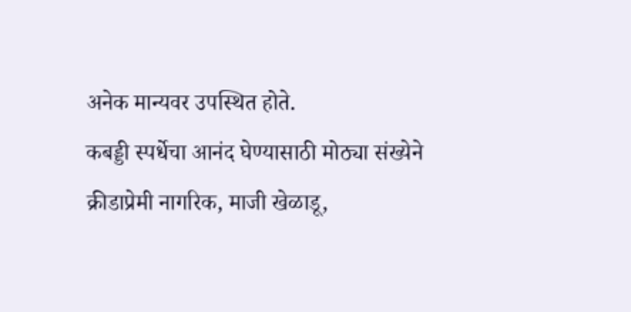अनेक मान्यवर उपस्थित होते.
कबड्डी स्पर्धेचा आनंद घेण्यासाठी मोठ्या संख्येने क्रीडाप्रेमी नागरिक, माजी खेळाडू,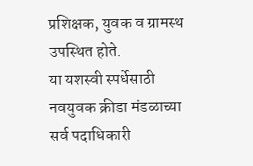प्रशिक्षक, युवक व ग्रामस्थ उपस्थित होते.
या यशस्वी स्पर्धेसाठी नवयुवक क्रीडा मंडळाच्या सर्व पदाधिकारी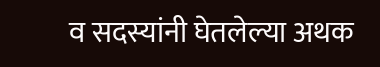व सदस्यांनी घेतलेल्या अथक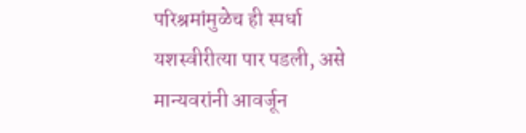परिश्रमांमुळेच ही स्पर्धा यशस्वीरीत्या पार पडली, असे मान्यवरांनी आवर्जून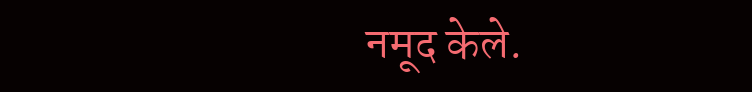नमूद केले.